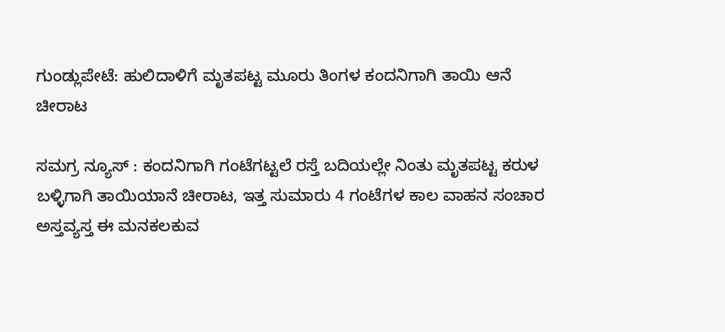ಗುಂಡ್ಲುಪೇಟೆ: ಹುಲಿದಾಳಿಗೆ ಮೃತಪಟ್ಟ ಮೂರು ತಿಂಗಳ ಕಂದನಿಗಾಗಿ ತಾಯಿ ಆನೆ ಚೀರಾಟ

ಸಮಗ್ರ ನ್ಯೂಸ್ : ಕಂದನಿಗಾಗಿ ಗಂಟೆಗಟ್ಟಲೆ ರಸ್ತೆ ಬದಿಯಲ್ಲೇ ನಿಂತು ಮೃತಪಟ್ಟ ಕರುಳ ಬಳ್ಳಿಗಾಗಿ ತಾಯಿಯಾನೆ ಚೀರಾಟ, ಇತ್ತ ಸುಮಾರು 4 ಗಂಟೆಗಳ ಕಾಲ ವಾಹನ ಸಂಚಾರ ಅಸ್ತವ್ಯಸ್ತ ಈ ಮನಕಲಕುವ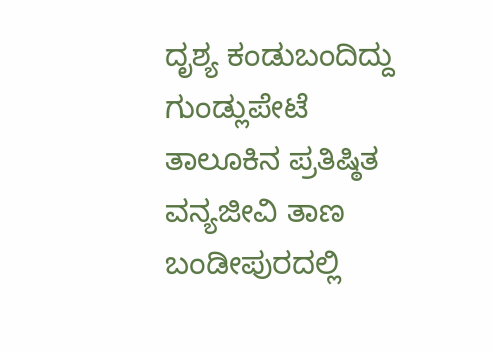ದೃಶ್ಯ ಕಂಡುಬಂದಿದ್ದು ಗುಂಡ್ಲುಪೇಟೆ ತಾಲೂಕಿನ ಪ್ರತಿಷ್ಠಿತ ವನ್ಯಜೀವಿ ತಾಣ ಬಂಡೀಪುರದಲ್ಲಿ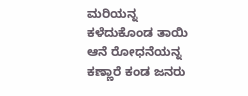ಮರಿಯನ್ನ ಕಳೆದುಕೊಂಡ ತಾಯಿ ಆನೆ ರೋಧನೆಯನ್ನ ಕಣ್ಣಾರೆ ಕಂಡ ಜನರು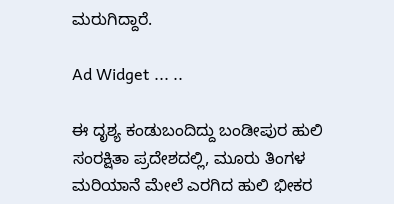ಮರುಗಿದ್ದಾರೆ.

Ad Widget ... ..

ಈ ದೃಶ್ಯ ಕಂಡುಬಂದಿದ್ದು ಬಂಡೀಪುರ ಹುಲಿ ಸಂರಕ್ಷಿತಾ ಪ್ರದೇಶದಲ್ಲಿ, ಮೂರು ತಿಂಗಳ ಮರಿಯಾನೆ ಮೇಲೆ ಎರಗಿದ ಹುಲಿ ಭೀಕರ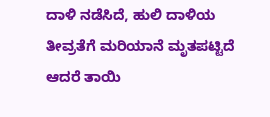ದಾಳಿ ನಡೆಸಿದೆ, ಹುಲಿ ದಾಳಿಯ ತೀವ್ರತೆಗೆ ಮರಿಯಾನೆ ಮೃತಪಟ್ಟಿದೆ ಆದರೆ ತಾಯಿ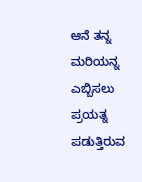ಆನೆ ತನ್ನ ಮರಿಯನ್ನ ಎಬ್ಬಿಸಲು ಪ್ರಯತ್ನ ಪಡುತ್ತಿರುವ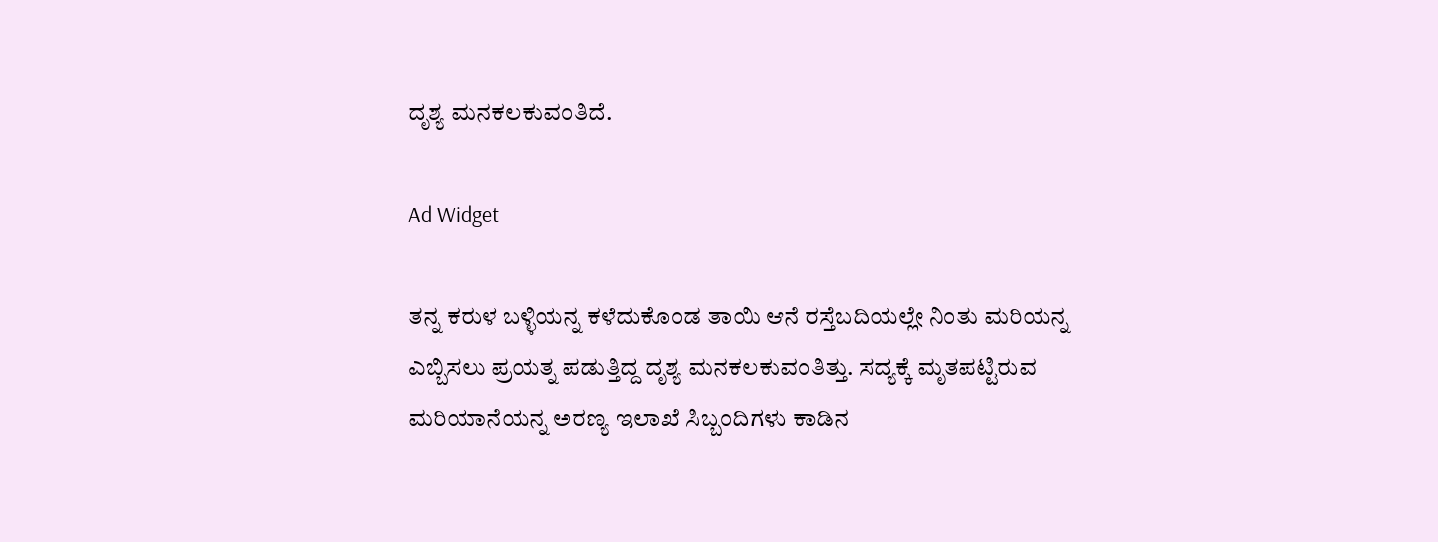ದೃಶ್ಯ ಮನಕಲಕುವಂತಿದೆ.

Ad Widget

ತನ್ನ ಕರುಳ ಬಳ್ಳಿಯನ್ನ ಕಳೆದುಕೊಂಡ ತಾಯಿ ಆನೆ ರಸ್ತೆಬದಿಯಲ್ಲೇ ನಿಂತು ಮರಿಯನ್ನ ಎಬ್ಬಿಸಲು ಪ್ರಯತ್ನ ಪಡುತ್ತಿದ್ದ ದೃಶ್ಯ ಮನಕಲಕುವಂತಿತ್ತು. ಸದ್ಯಕ್ಕೆ ಮೃತಪಟ್ಟಿರುವ ಮರಿಯಾನೆಯನ್ನ ಅರಣ್ಯ ಇಲಾಖೆ ಸಿಬ್ಬಂದಿಗಳು ಕಾಡಿನ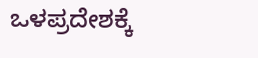ಒಳಪ್ರದೇಶಕ್ಕೆ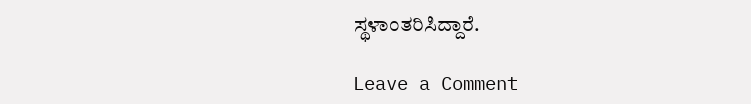ಸ್ಥಳಾಂತರಿಸಿದ್ದಾರೆ.

Leave a Comment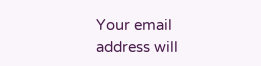Your email address will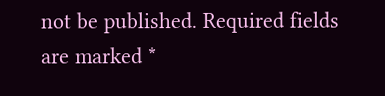not be published. Required fields are marked *